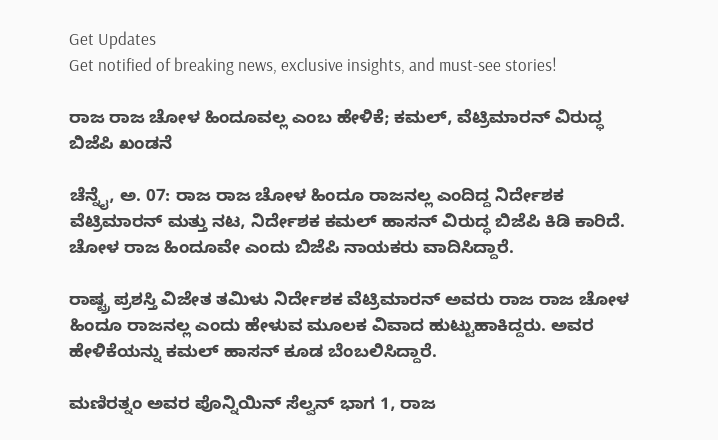Get Updates
Get notified of breaking news, exclusive insights, and must-see stories!

ರಾಜ ರಾಜ ಚೋಳ ಹಿಂದೂವಲ್ಲ ಎಂಬ ಹೇಳಿಕೆ; ಕಮಲ್, ವೆಟ್ರಿಮಾರನ್ ವಿರುದ್ಧ ಬಿಜೆಪಿ ಖಂಡನೆ

ಚೆನ್ನೈ, ಅ. 07: ರಾಜ ರಾಜ ಚೋಳ ಹಿಂದೂ ರಾಜನಲ್ಲ ಎಂದಿದ್ದ ನಿರ್ದೇಶಕ ವೆಟ್ರಿಮಾರನ್ ಮತ್ತು ನಟ, ನಿರ್ದೇಶಕ ಕಮಲ್ ಹಾಸನ್ ವಿರುದ್ಧ ಬಿಜೆಪಿ ಕಿಡಿ ಕಾರಿದೆ. ಚೋಳ ರಾಜ ಹಿಂದೂವೇ ಎಂದು ಬಿಜೆಪಿ ನಾಯಕರು ವಾದಿಸಿದ್ದಾರೆ.

ರಾಷ್ಟ್ರ ಪ್ರಶಸ್ತಿ ವಿಜೇತ ತಮಿಳು ನಿರ್ದೇಶಕ ವೆಟ್ರಿಮಾರನ್ ಅವರು ರಾಜ ರಾಜ ಚೋಳ ಹಿಂದೂ ರಾಜನಲ್ಲ ಎಂದು ಹೇಳುವ ಮೂಲಕ ವಿವಾದ ಹುಟ್ಟುಹಾಕಿದ್ದರು. ಅವರ ಹೇಳಿಕೆಯನ್ನು ಕಮಲ್ ಹಾಸನ್ ಕೂಡ ಬೆಂಬಲಿಸಿದ್ದಾರೆ.

ಮಣಿರತ್ನಂ ಅವರ ಪೊನ್ನಿಯಿನ್ ಸೆಲ್ವನ್ ಭಾಗ 1, ರಾಜ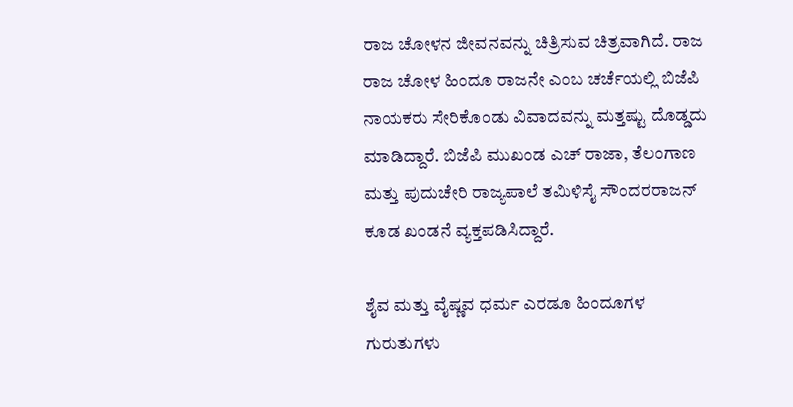ರಾಜ ಚೋಳನ ಜೀವನವನ್ನು ಚಿತ್ರಿಸುವ ಚಿತ್ರವಾಗಿದೆ. ರಾಜ ರಾಜ ಚೋಳ ಹಿಂದೂ ರಾಜನೇ ಎಂಬ ಚರ್ಚೆಯಲ್ಲಿ ಬಿಜೆಪಿ ನಾಯಕರು ಸೇರಿಕೊಂಡು ವಿವಾದವನ್ನು ಮತ್ತಷ್ಟು ದೊಡ್ಡದು ಮಾಡಿದ್ದಾರೆ. ಬಿಜೆಪಿ ಮುಖಂಡ ಎಚ್ ರಾಜಾ, ತೆಲಂಗಾಣ ಮತ್ತು ಪುದುಚೇರಿ ರಾಜ್ಯಪಾಲೆ ತಮಿಳಿಸೈ ಸೌಂದರರಾಜನ್ ಕೂಡ ಖಂಡನೆ ವ್ಯಕ್ತಪಡಿಸಿದ್ದಾರೆ.

ಶೈವ ಮತ್ತು ವೈಷ್ಣವ ಧರ್ಮ ಎರಡೂ ಹಿಂದೂಗಳ ಗುರುತುಗಳು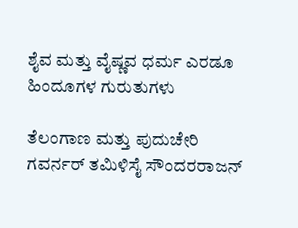ಶೈವ ಮತ್ತು ವೈಷ್ಣವ ಧರ್ಮ ಎರಡೂ ಹಿಂದೂಗಳ ಗುರುತುಗಳು

ತೆಲಂಗಾಣ ಮತ್ತು ಪುದುಚೇರಿ ಗವರ್ನರ್ ತಮಿಳಿಸೈ ಸೌಂದರರಾಜನ್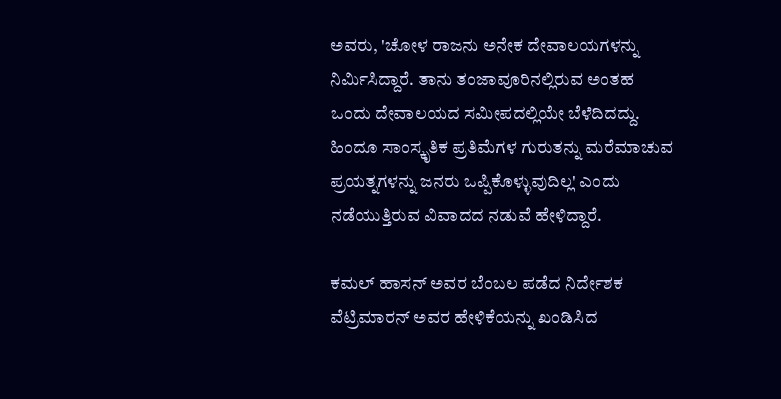ಅವರು, 'ಚೋಳ ರಾಜನು ಅನೇಕ ದೇವಾಲಯಗಳನ್ನು ನಿರ್ಮಿಸಿದ್ದಾರೆ. ತಾನು ತಂಜಾವೂರಿನಲ್ಲಿರುವ ಅಂತಹ ಒಂದು ದೇವಾಲಯದ ಸಮೀಪದಲ್ಲಿಯೇ ಬೆಳೆದಿದದ್ದು. ಹಿಂದೂ ಸಾಂಸ್ಕೃತಿಕ ಪ್ರತಿಮೆಗಳ ಗುರುತನ್ನು ಮರೆಮಾಚುವ ಪ್ರಯತ್ನಗಳನ್ನು ಜನರು ಒಪ್ಪಿಕೊಳ್ಳುವುದಿಲ್ಲ' ಎಂದು ನಡೆಯುತ್ತಿರುವ ವಿವಾದದ ನಡುವೆ ಹೇಳಿದ್ದಾರೆ.

ಕಮಲ್ ಹಾಸನ್ ಅವರ ಬೆಂಬಲ ಪಡೆದ ನಿರ್ದೇಶಕ ವೆಟ್ರಿಮಾರನ್ ಅವರ ಹೇಳಿಕೆಯನ್ನು ಖಂಡಿಸಿದ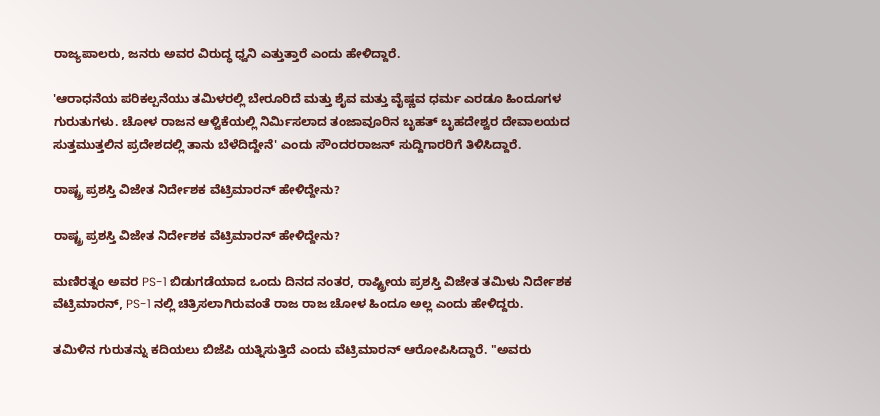ರಾಜ್ಯಪಾಲರು, ಜನರು ಅವರ ವಿರುದ್ಧ ಧ್ವನಿ ಎತ್ತುತ್ತಾರೆ ಎಂದು ಹೇಳಿದ್ದಾರೆ.

'ಆರಾಧನೆಯ ಪರಿಕಲ್ಪನೆಯು ತಮಿಳರಲ್ಲಿ ಬೇರೂರಿದೆ ಮತ್ತು ಶೈವ ಮತ್ತು ವೈಷ್ಣವ ಧರ್ಮ ಎರಡೂ ಹಿಂದೂಗಳ ಗುರುತುಗಳು. ಚೋಳ ರಾಜನ ಆಳ್ವಿಕೆಯಲ್ಲಿ ನಿರ್ಮಿಸಲಾದ ತಂಜಾವೂರಿನ ಬೃಹತ್ ಬೃಹದೇಶ್ವರ ದೇವಾಲಯದ ಸುತ್ತಮುತ್ತಲಿನ ಪ್ರದೇಶದಲ್ಲಿ ತಾನು ಬೆಳೆದಿದ್ದೇನೆ' ಎಂದು ಸೌಂದರರಾಜನ್ ಸುದ್ದಿಗಾರರಿಗೆ ತಿಳಿಸಿದ್ದಾರೆ.

ರಾಷ್ಟ್ರ ಪ್ರಶಸ್ತಿ ವಿಜೇತ ನಿರ್ದೇಶಕ ವೆಟ್ರಿಮಾರನ್ ಹೇಳಿದ್ದೇನು?

ರಾಷ್ಟ್ರ ಪ್ರಶಸ್ತಿ ವಿಜೇತ ನಿರ್ದೇಶಕ ವೆಟ್ರಿಮಾರನ್ ಹೇಳಿದ್ದೇನು?

ಮಣಿರತ್ನಂ ಅವರ PS-1 ಬಿಡುಗಡೆಯಾದ ಒಂದು ದಿನದ ನಂತರ, ರಾಷ್ಟ್ರೀಯ ಪ್ರಶಸ್ತಿ ವಿಜೇತ ತಮಿಳು ನಿರ್ದೇಶಕ ವೆಟ್ರಿಮಾರನ್, PS-1 ನಲ್ಲಿ ಚಿತ್ರಿಸಲಾಗಿರುವಂತೆ ರಾಜ ರಾಜ ಚೋಳ ಹಿಂದೂ ಅಲ್ಲ ಎಂದು ಹೇಳಿದ್ದರು.

ತಮಿಳಿನ ಗುರುತನ್ನು ಕದಿಯಲು ಬಿಜೆಪಿ ಯತ್ನಿಸುತ್ತಿದೆ ಎಂದು ವೆಟ್ರಿಮಾರನ್ ಆರೋಪಿಸಿದ್ದಾರೆ. "ಅವರು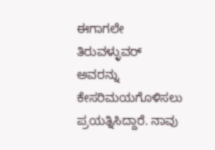ಈಗಾಗಲೇ ತಿರುವಳ್ಳುವರ್ ಅವರನ್ನು ಕೇಸರಿಮಯಗೊಳಿಸಲು ಪ್ರಯತ್ನಿಸಿದ್ದಾರೆ. ನಾವು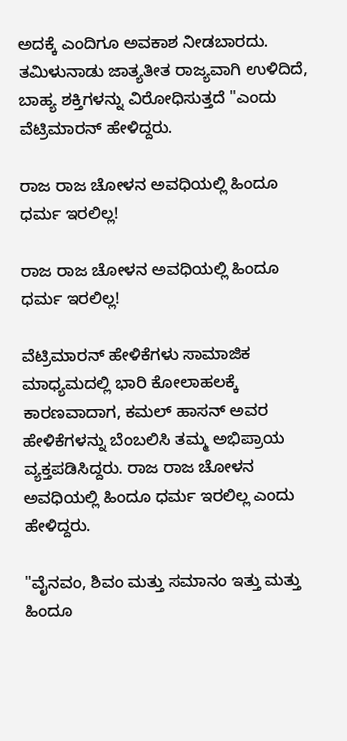ಅದಕ್ಕೆ ಎಂದಿಗೂ ಅವಕಾಶ ನೀಡಬಾರದು. ತಮಿಳುನಾಡು ಜಾತ್ಯತೀತ ರಾಜ್ಯವಾಗಿ ಉಳಿದಿದೆ, ಬಾಹ್ಯ ಶಕ್ತಿಗಳನ್ನು ವಿರೋಧಿಸುತ್ತದೆ "ಎಂದು ವೆಟ್ರಿಮಾರನ್ ಹೇಳಿದ್ದರು.

ರಾಜ ರಾಜ ಚೋಳನ ಅವಧಿಯಲ್ಲಿ ಹಿಂದೂ ಧರ್ಮ ಇರಲಿಲ್ಲ!

ರಾಜ ರಾಜ ಚೋಳನ ಅವಧಿಯಲ್ಲಿ ಹಿಂದೂ ಧರ್ಮ ಇರಲಿಲ್ಲ!

ವೆಟ್ರಿಮಾರನ್ ಹೇಳಿಕೆಗಳು ಸಾಮಾಜಿಕ ಮಾಧ್ಯಮದಲ್ಲಿ ಭಾರಿ ಕೋಲಾಹಲಕ್ಕೆ ಕಾರಣವಾದಾಗ, ಕಮಲ್ ಹಾಸನ್ ಅವರ ಹೇಳಿಕೆಗಳನ್ನು ಬೆಂಬಲಿಸಿ ತಮ್ಮ ಅಭಿಪ್ರಾಯ ವ್ಯಕ್ತಪಡಿಸಿದ್ದರು. ರಾಜ ರಾಜ ಚೋಳನ ಅವಧಿಯಲ್ಲಿ ಹಿಂದೂ ಧರ್ಮ ಇರಲಿಲ್ಲ ಎಂದು ಹೇಳಿದ್ದರು.

"ವೈನವಂ, ಶಿವಂ ಮತ್ತು ಸಮಾನಂ ಇತ್ತು ಮತ್ತು ಹಿಂದೂ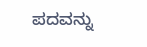ಪದವನ್ನು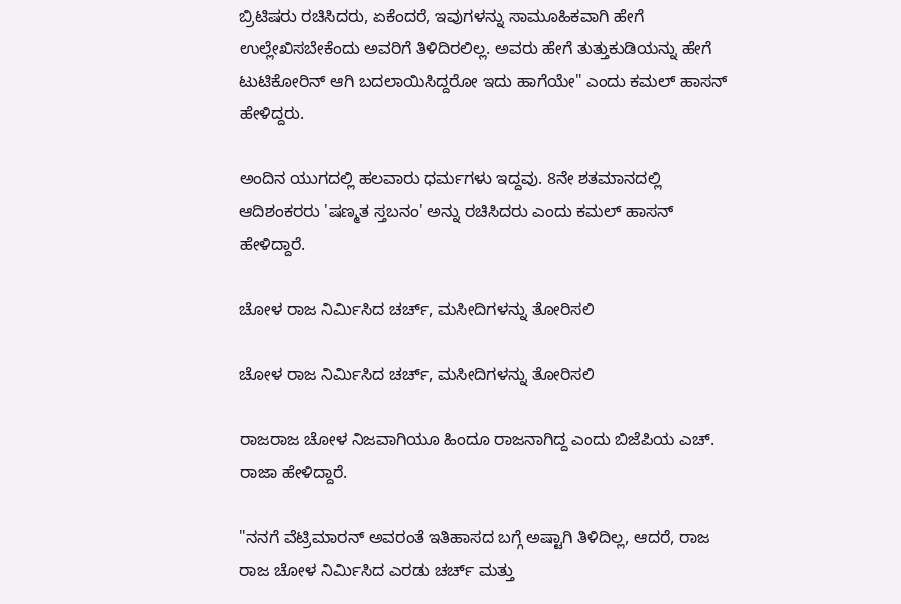ಬ್ರಿಟಿಷರು ರಚಿಸಿದರು, ಏಕೆಂದರೆ, ಇವುಗಳನ್ನು ಸಾಮೂಹಿಕವಾಗಿ ಹೇಗೆ ಉಲ್ಲೇಖಿಸಬೇಕೆಂದು ಅವರಿಗೆ ತಿಳಿದಿರಲಿಲ್ಲ. ಅವರು ಹೇಗೆ ತುತ್ತುಕುಡಿಯನ್ನು ಹೇಗೆ ಟುಟಿಕೋರಿನ್ ಆಗಿ ಬದಲಾಯಿಸಿದ್ದರೋ ಇದು ಹಾಗೆಯೇ" ಎಂದು ಕಮಲ್ ಹಾಸನ್ ಹೇಳಿದ್ದರು.

ಅಂದಿನ ಯುಗದಲ್ಲಿ ಹಲವಾರು ಧರ್ಮಗಳು ಇದ್ದವು. 8ನೇ ಶತಮಾನದಲ್ಲಿ ಆದಿಶಂಕರರು 'ಷಣ್ಮತ ಸ್ತಬನಂ' ಅನ್ನು ರಚಿಸಿದರು ಎಂದು ಕಮಲ್ ಹಾಸನ್ ಹೇಳಿದ್ದಾರೆ.

ಚೋಳ ರಾಜ ನಿರ್ಮಿಸಿದ ಚರ್ಚ್, ಮಸೀದಿಗಳನ್ನು ತೋರಿಸಲಿ

ಚೋಳ ರಾಜ ನಿರ್ಮಿಸಿದ ಚರ್ಚ್, ಮಸೀದಿಗಳನ್ನು ತೋರಿಸಲಿ

ರಾಜರಾಜ ಚೋಳ ನಿಜವಾಗಿಯೂ ಹಿಂದೂ ರಾಜನಾಗಿದ್ದ ಎಂದು ಬಿಜೆಪಿಯ ಎಚ್. ರಾಜಾ ಹೇಳಿದ್ದಾರೆ.

"ನನಗೆ ವೆಟ್ರಿಮಾರನ್ ಅವರಂತೆ ಇತಿಹಾಸದ ಬಗ್ಗೆ ಅಷ್ಟಾಗಿ ತಿಳಿದಿಲ್ಲ, ಆದರೆ, ರಾಜ ರಾಜ ಚೋಳ ನಿರ್ಮಿಸಿದ ಎರಡು ಚರ್ಚ್ ಮತ್ತು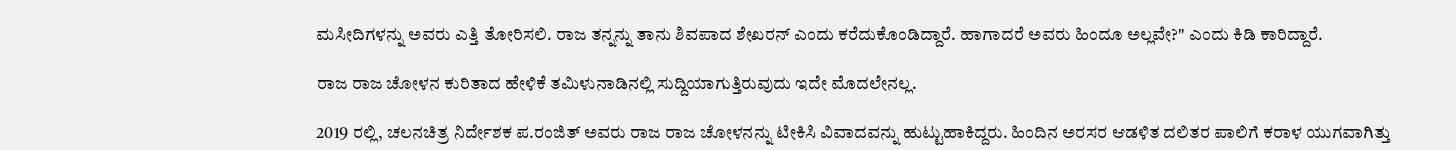ಮಸೀದಿಗಳನ್ನು ಅವರು ಎತ್ತಿ ತೋರಿಸಲಿ. ರಾಜ ತನ್ನನ್ನು ತಾನು ಶಿವಪಾದ ಶೇಖರನ್ ಎಂದು ಕರೆದುಕೊಂಡಿದ್ದಾರೆ. ಹಾಗಾದರೆ ಅವರು ಹಿಂದೂ ಅಲ್ಲವೇ?" ಎಂದು ಕಿಡಿ ಕಾರಿದ್ದಾರೆ.

ರಾಜ ರಾಜ ಚೋಳನ ಕುರಿತಾದ ಹೇಳಿಕೆ ತಮಿಳುನಾಡಿನಲ್ಲಿ ಸುದ್ದಿಯಾಗುತ್ತಿರುವುದು ಇದೇ ಮೊದಲೇನಲ್ಲ.

2019 ರಲ್ಲಿ, ಚಲನಚಿತ್ರ ನಿರ್ದೇಶಕ ಪ.ರಂಜಿತ್ ಅವರು ರಾಜ ರಾಜ ಚೋಳನನ್ನು ಟೀಕಿಸಿ ವಿವಾದವನ್ನು ಹುಟ್ಟುಹಾಕಿದ್ದರು. ಹಿಂದಿನ ಅರಸರ ಆಡಳಿತ ದಲಿತರ ಪಾಲಿಗೆ ಕರಾಳ ಯುಗವಾಗಿತ್ತು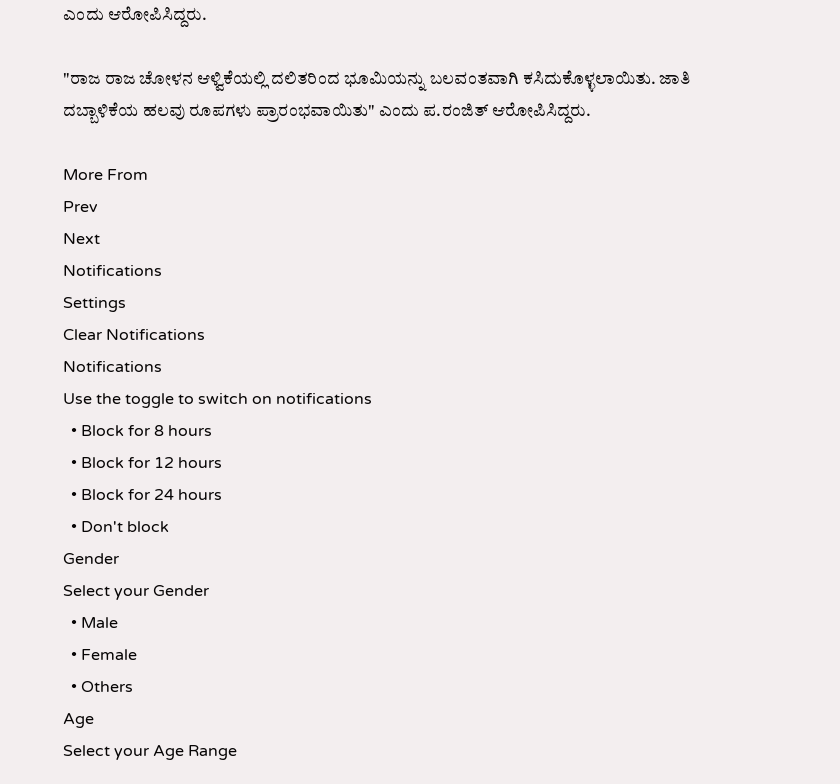ಎಂದು ಆರೋಪಿಸಿದ್ದರು.

"ರಾಜ ರಾಜ ಚೋಳನ ಆಳ್ವಿಕೆಯಲ್ಲಿ ದಲಿತರಿಂದ ಭೂಮಿಯನ್ನು ಬಲವಂತವಾಗಿ ಕಸಿದುಕೊಳ್ಳಲಾಯಿತು. ಜಾತಿ ದಬ್ಬಾಳಿಕೆಯ ಹಲವು ರೂಪಗಳು ಪ್ರಾರಂಭವಾಯಿತು" ಎಂದು ಪ.ರಂಜಿತ್ ಆರೋಪಿಸಿದ್ದರು.

More From
Prev
Next
Notifications
Settings
Clear Notifications
Notifications
Use the toggle to switch on notifications
  • Block for 8 hours
  • Block for 12 hours
  • Block for 24 hours
  • Don't block
Gender
Select your Gender
  • Male
  • Female
  • Others
Age
Select your Age Range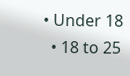• Under 18
  • 18 to 25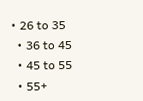• 26 to 35
  • 36 to 45
  • 45 to 55
  • 55+